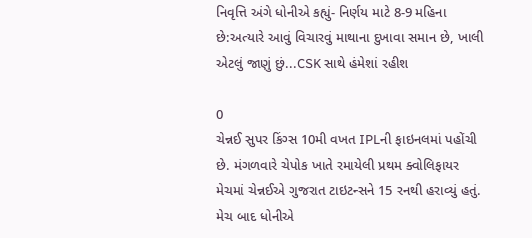નિવૃત્તિ અંગે ધોનીએ કહ્યું- નિર્ણય માટે 8-9 મહિના છે:અત્યારે આવું વિચારવું માથાના દુખાવા સમાન છે, ખાલી એટલું જાણું છું...CSK સાથે હંમેશાં રહીશ

0
ચેન્નઈ સુપર કિંગ્સ 10મી વખત IPLની ફાઇનલમાં પહોંચી છે. મંગળવારે ચેપોક ખાતે રમાયેલી પ્રથમ ક્વોલિફાયર મેચમાં ચેન્નઈએ ગુજરાત ટાઇટન્સને 15 રનથી હરાવ્યું હતું. મેચ બાદ ધોનીએ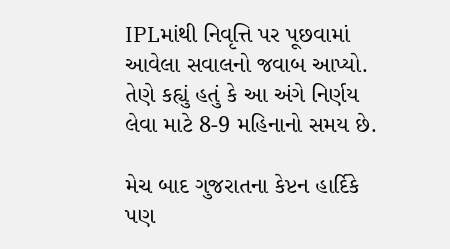IPLમાંથી નિવૃત્તિ પર પૂછવામાં આવેલા સવાલનો જવાબ આપ્યો. તેણે કહ્યું હતું કે આ અંગે નિર્ણય લેવા માટે 8-9 મહિનાનો સમય છે.

મેચ બાદ ગુજરાતના કેપ્ટન હાર્દિકે પણ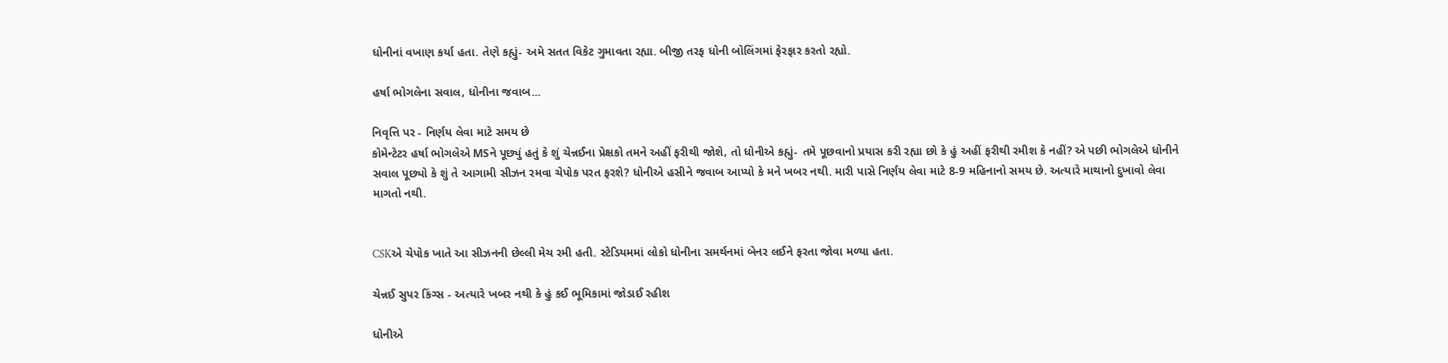ધોનીનાં વખાણ કર્યા હતા. તેણે કહ્યું- અમે સતત વિકેટ ગુમાવતા રહ્યા. બીજી તરફ ધોની બોલિંગમાં ફેરફાર કરતો રહ્યો.

હર્ષા ભોગલેના સવાલ, ધોનીના જવાબ...

નિવૃત્તિ પર - નિર્ણય લેવા માટે સમય છે
કોમેન્ટેટર હર્ષા ભોગલેએ MSને પૂછ્યું હતું કે શું ચેન્નઈના પ્રેક્ષકો તમને અહીં ફરીથી જોશે, તો ધોનીએ કહ્યું- તમે પૂછવાનો પ્રયાસ કરી રહ્યા છો કે હું અહીં ફરીથી રમીશ કે નહીં? એ પછી ભોગલેએ ધોનીને સવાલ પૂછ્યો કે શું તે આગામી સીઝન રમવા ચેપોક પરત ફરશે? ધોનીએ હસીને જવાબ આપ્યો કે મને ખબર નથી. મારી પાસે નિર્ણય લેવા માટે 8-9 મહિનાનો સમય છે. અત્યારે માથાનો દુખાવો લેવા માગતો નથી.


CSKએ ચેપોક ખાતે આ સીઝનની છેલ્લી મેચ રમી હતી. સ્ટેડિયમમાં લોકો ધોનીના સમર્થનમાં બેનર લઈને ફરતા જોવા મળ્યા હતા.

ચેન્નઈ સુપર કિંગ્સ - અત્યારે ખબર નથી કે હું કઈ ભૂમિકામાં જોડાઈ રહીશ

ધોનીએ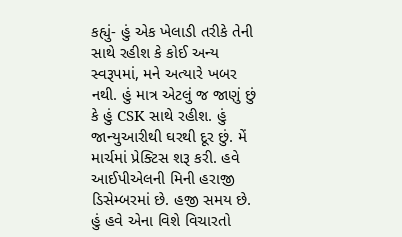કહ્યું- હું એક ખેલાડી તરીકે તેની સાથે રહીશ કે કોઈ અન્ય સ્વરૂપમાં, મને અત્યારે ખબર નથી. હું માત્ર એટલું જ જાણું છું કે હું CSK સાથે રહીશ. હું જાન્યુઆરીથી ઘરથી દૂર છું. મેં માર્ચમાં પ્રેક્ટિસ શરૂ કરી. હવે આઈપીએલની મિની હરાજી ડિસેમ્બરમાં છે. હજી સમય છે. હું હવે એના વિશે વિચારતો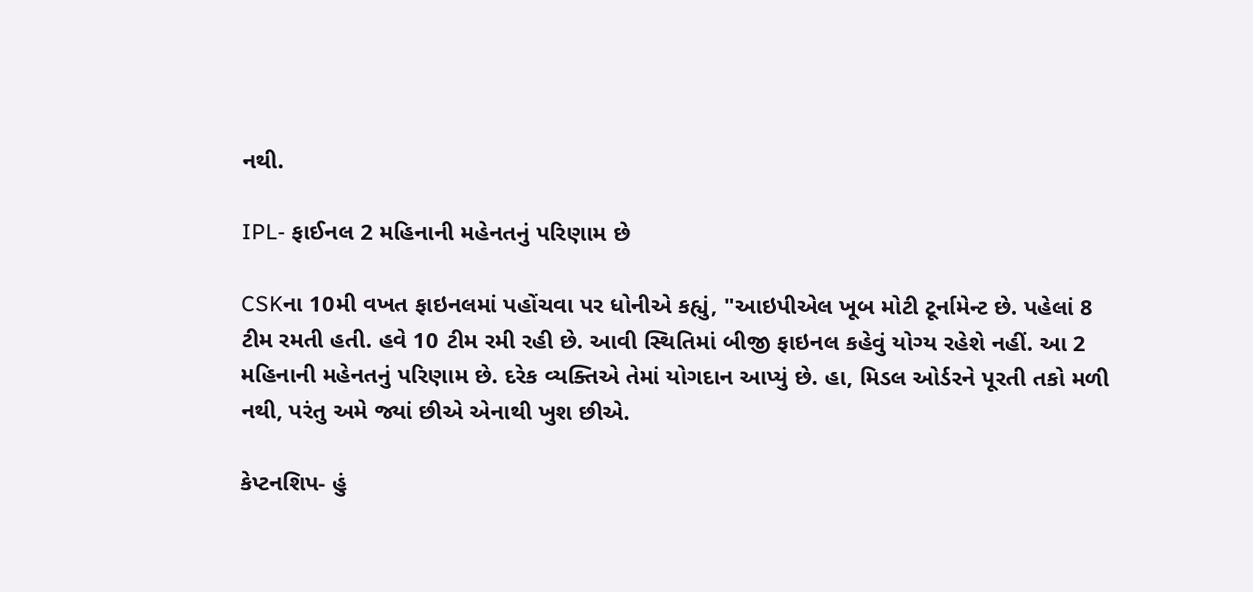નથી.

IPL- ફાઈનલ 2 મહિનાની મહેનતનું પરિણામ છે

CSKના 10મી વખત ફાઇનલમાં પહોંચવા પર ધોનીએ કહ્યું, "આઇપીએલ ખૂબ મોટી ટૂર્નામેન્ટ છે. પહેલાં 8 ટીમ રમતી હતી. હવે 10 ટીમ રમી રહી છે. આવી સ્થિતિમાં બીજી ફાઇનલ કહેવું યોગ્ય રહેશે નહીં. આ 2 મહિનાની મહેનતનું પરિણામ છે. દરેક વ્યક્તિએ તેમાં યોગદાન આપ્યું છે. હા, મિડલ ઓર્ડરને પૂરતી તકો મળી નથી, પરંતુ અમે જ્યાં છીએ એનાથી ખુશ છીએ.

કેપ્ટનશિપ- હું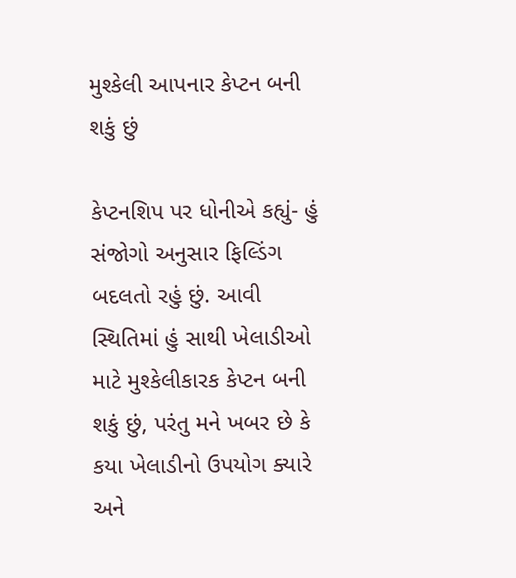મુશ્કેલી આપનાર કેપ્ટન બની શકું છું

કેપ્ટનશિપ પર ધોનીએ કહ્યું- હું સંજોગો અનુસાર ફિલ્ડિંગ બદલતો રહું છું. આવી સ્થિતિમાં હું સાથી ખેલાડીઓ માટે મુશ્કેલીકારક કેપ્ટન બની શકું છું, પરંતુ મને ખબર છે કે કયા ખેલાડીનો ઉપયોગ ક્યારે અને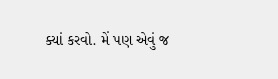ક્યાં કરવો. મેં પણ એવું જ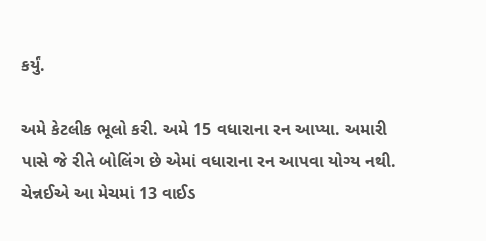કર્યું.

અમે કેટલીક ભૂલો કરી. અમે 15 વધારાના રન આપ્યા. અમારી પાસે જે રીતે બોલિંગ છે એમાં વધારાના રન આપવા યોગ્ય નથી. ચેન્નઈએ આ મેચમાં 13 વાઈડ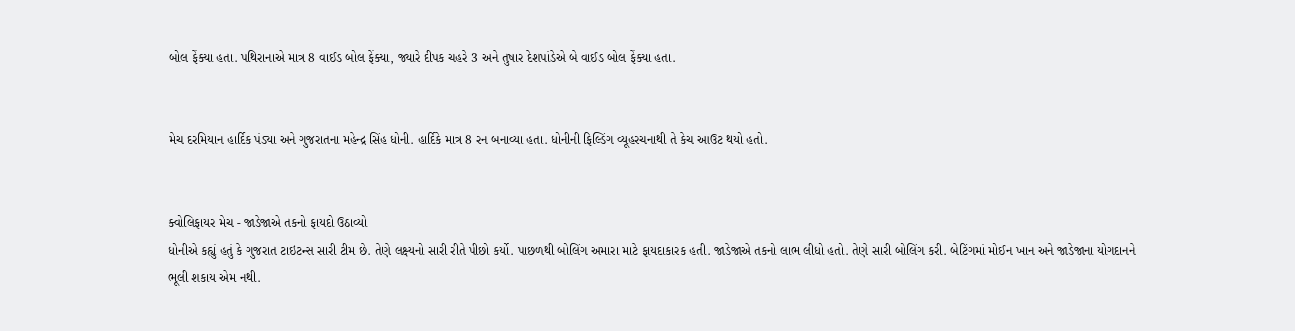બોલ ફેંક્યા હતા. પથિરાનાએ માત્ર 8 વાઈડ બોલ ફેંક્યા, જ્યારે દીપક ચહરે 3 અને તુષાર દેશપાંડેએ બે વાઈડ બોલ ફેંક્યા હતા.


મેચ દરમિયાન હાર્દિક પંડ્યા અને ગુજરાતના મહેન્દ્ર સિંહ ધોની. હાર્દિકે માત્ર 8 રન બનાવ્યા હતા. ધોનીની ફિલ્ડિંગ વ્યૂહરચનાથી તે કેચ આઉટ થયો હતો.


ક્વોલિફાયર મેચ - જાડેજાએ તકનો ફાયદો ઉઠાવ્યો
ધોનીએ કહ્યું હતું કે ગુજરાત ટાઇટન્સ સારી ટીમ છે. તેણે લક્ષ્યનો સારી રીતે પીછો કર્યો. પાછળથી બોલિંગ અમારા માટે ફાયદાકારક હતી. જાડેજાએ તકનો લાભ લીધો હતો. તેણે સારી બોલિંગ કરી. બેટિંગમાં મોઈન ખાન અને જાડેજાના યોગદાનને ભૂલી શકાય એમ નથી.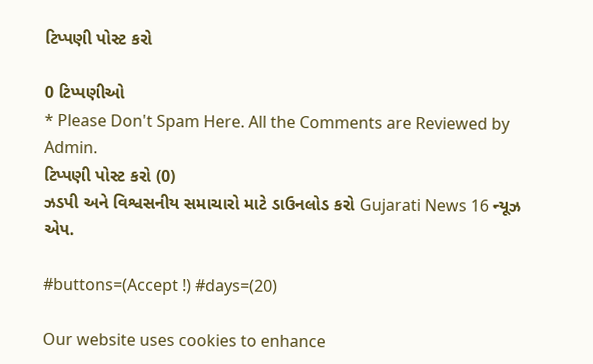ટિપ્પણી પોસ્ટ કરો

0 ટિપ્પણીઓ
* Please Don't Spam Here. All the Comments are Reviewed by Admin.
ટિપ્પણી પોસ્ટ કરો (0)
ઝડપી અને વિશ્વસનીય સમાચારો માટે ડાઉનલોડ કરો Gujarati News 16 ન્યૂઝ એપ.

#buttons=(Accept !) #days=(20)

Our website uses cookies to enhance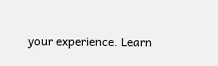your experience. Learn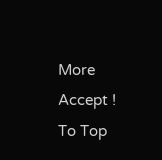More
Accept !
To Top